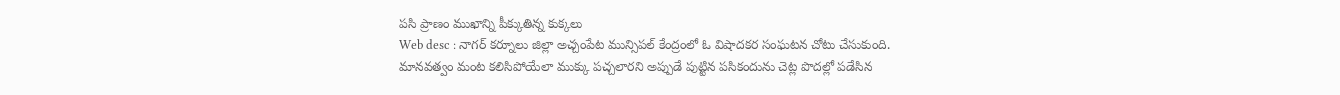పసి ప్రాణం ముఖాన్ని పీక్కుతిన్న కుక్కలు
Web desc : నాగర్ కర్నూలు జిల్లా అచ్చంపేట మున్సిపల్ కేంద్రంలో ఓ విషాదకర సంఘటన చోటు చేసుకుంది. మానవత్వం మంట కలిసిపోయేలా ముక్కు పచ్చలారని అప్పుడే పుట్టిన పసికందును చెట్ల పొదల్లో పడేసిన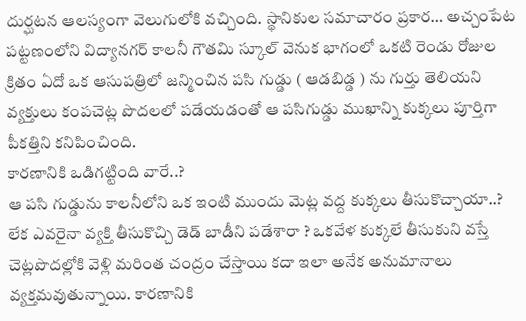దుర్ఘటన ఆలస్యంగా వెలుగులోకి వచ్చింది. స్థానికుల సమాచారం ప్రకార… అచ్చంపేట పట్టణంలోని విద్యానగర్ కాలనీ గౌతమి స్కూల్ వెనుక భాగంలో ఒకటి రెండు రోజుల క్రితం ఏదో ఒక ఆసుపత్రిలో జన్మించిన పసి గుడ్డు ( ఆడబిడ్డ ) ను గుర్తు తెలియని వ్యక్తులు కంపచెట్ల పొదలలో పడేయడంతో ఆ పసిగుడ్డు ముఖాన్ని కుక్కలు పూర్తిగా పీకత్తిని కనిపించింది.
కారణానికి ఒడిగట్టింది వారే..?
ఆ పసి గుడ్డును కాలనీలోని ఒక ఇంటి ముందు మెట్ల వద్ద కుక్కలు తీసుకొచ్చాయా..? లేక ఎవరైనా వ్యక్తి తీసుకొచ్చి డెడ్ బాడీని పడేశారా ? ఒకవేళ కుక్కలే తీసుకుని వస్తే చెట్లపొదల్లోకి వెళ్లి మరింత చంద్రం చేస్తాయి కదా ఇలా అనేక అనుమానాలు వ్యక్తమవుతున్నాయి. కారణానికి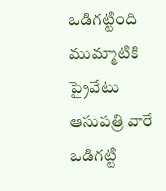ఒడిగట్టింది ముమ్మాటికి ప్రైవేటు ఆసుపత్రి వారే ఒడిగట్టి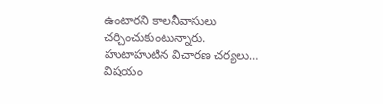ఉంటారని కాలనీవాసులు చర్చించుకుంటున్నారు.
హుటాహుటిన విచారణ చర్యలు…
విషయం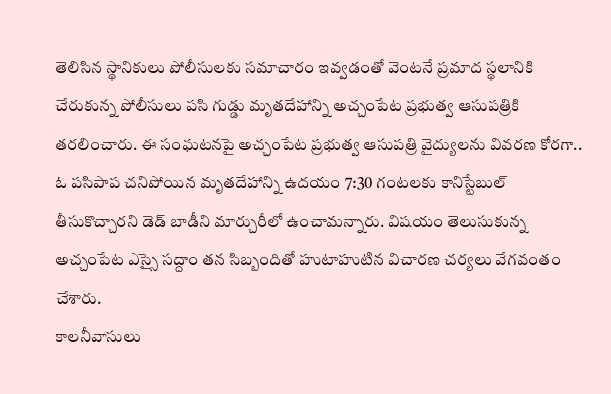తెలిసిన స్థానికులు పోలీసులకు సమాచారం ఇవ్వడంతో వెంటనే ప్రమాద స్థలానికి చేరుకున్న పోలీసులు పసి గుడ్డు మృతదేహాన్ని అచ్చంపేట ప్రభుత్వ ఆసుపత్రికి తరలించారు. ఈ సంఘటనపై అచ్చంపేట ప్రభుత్వ ఆసుపత్రి వైద్యులను వివరణ కోరగా.. ఓ పసిపాప చనిపోయిన మృతదేహాన్ని ఉదయం 7:30 గంటలకు కానిస్టేబుల్ తీసుకొచ్చారని డెడ్ బాడీని మార్చురీలో ఉంచామన్నారు. విషయం తెలుసుకున్న అచ్చంపేట ఎస్సై సద్దాం తన సిబ్బందితో హుటాహుటిన విచారణ చర్యలు వేగవంతం చేశారు.
కాలనీవాసులు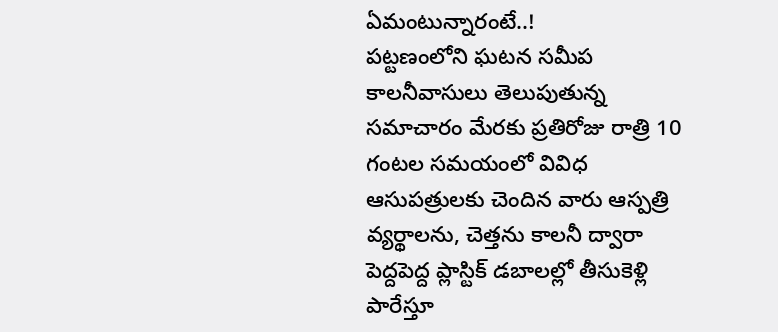ఏమంటున్నారంటే..!
పట్టణంలోని ఘటన సమీప కాలనీవాసులు తెలుపుతున్న సమాచారం మేరకు ప్రతిరోజు రాత్రి 10 గంటల సమయంలో వివిధ ఆసుపత్రులకు చెందిన వారు ఆస్పత్రి వ్యర్థాలను, చెత్తను కాలనీ ద్వారా పెద్దపెద్ద ప్లాస్టిక్ డబాలల్లో తీసుకెళ్లి పారేస్తూ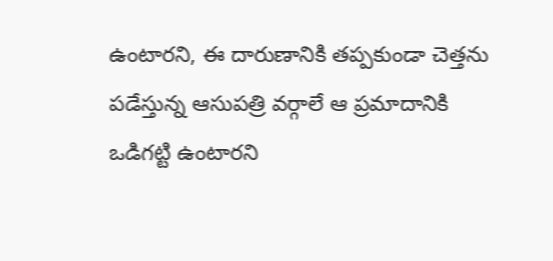ఉంటారని, ఈ దారుణానికి తప్పకుండా చెత్తను పడేస్తున్న ఆసుపత్రి వర్గాలే ఆ ప్రమాదానికి ఒడిగట్టి ఉంటారని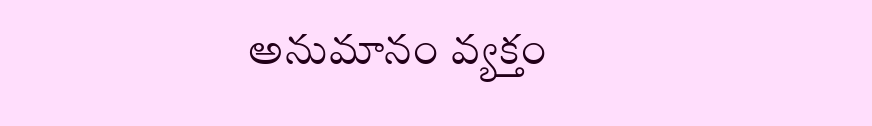అనుమానం వ్యక్తం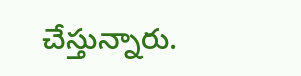చేస్తున్నారు.